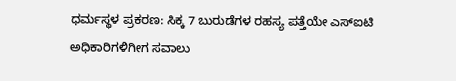ಧರ್ಮಸ್ಥಳ ಪ್ರಕರಣ: ಸಿಕ್ಕ 7 ಬುರುಡೆಗಳ ರಹಸ್ಯ ಪತ್ತೆಯೇ ಎಸ್ಐಟಿ ಅಧಿಕಾರಿಗಳಿಗೀಗ ಸವಾಲು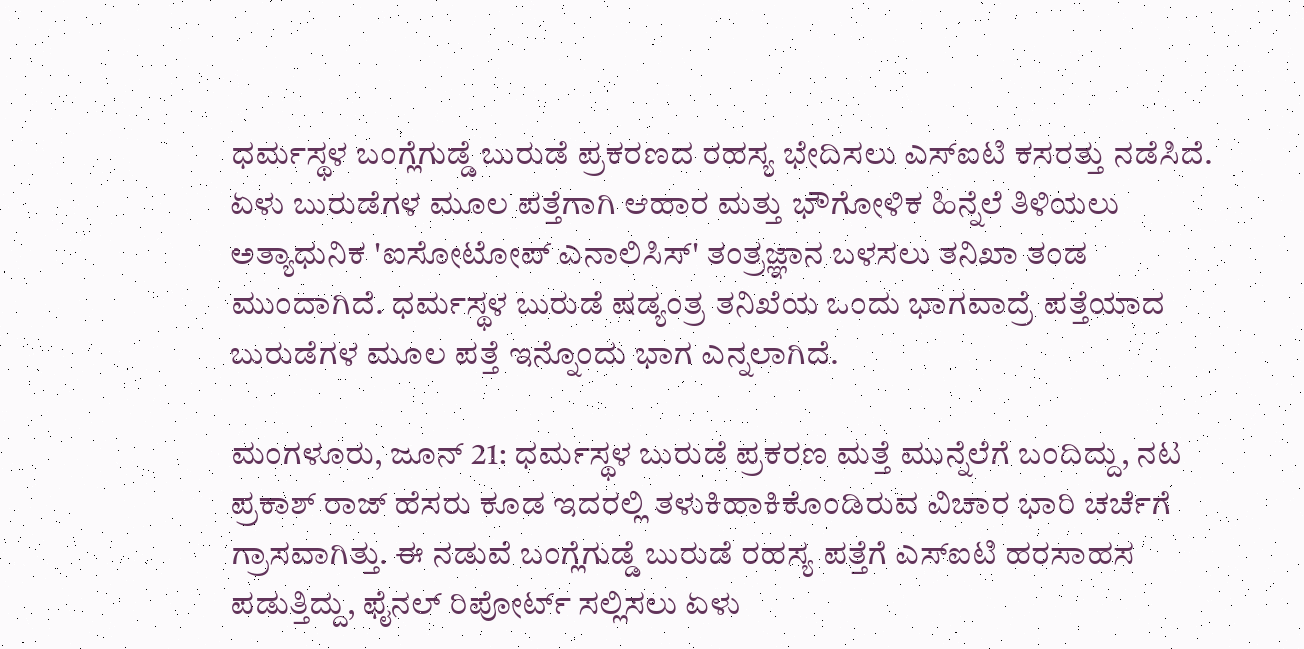ಧರ್ಮಸ್ಥಳ ಬಂಗ್ಲೆಗುಡ್ಡೆ ಬುರುಡೆ ಪ್ರಕರಣದ ರಹಸ್ಯ ಭೇದಿಸಲು ಎಸ್ಐಟಿ ಕಸರತ್ತು ನಡೆಸಿದೆ. ಏಳು ಬುರುಡೆಗಳ ಮೂಲ ಪತ್ತೆಗಾಗಿ ಆಹಾರ ಮತ್ತು ಭೌಗೋಳಿಕ ಹಿನ್ನೆಲೆ ತಿಳಿಯಲು ಅತ್ಯಾಧುನಿಕ 'ಐಸೋಟೋಪ್ ಎನಾಲಿಸಿಸ್' ತಂತ್ರಜ್ಞಾನ ಬಳಸಲು ತನಿಖಾ ತಂಡ ಮುಂದಾಗಿದೆ. ಧರ್ಮಸ್ಥಳ ಬುರುಡೆ ಷಡ್ಯಂತ್ರ ತನಿಖೆಯ ಒಂದು ಭಾಗವಾದ್ರೆ ಪತ್ತೆಯಾದ ಬುರುಡೆಗಳ ಮೂಲ ಪತ್ತೆ ಇನ್ನೊಂದು ಭಾಗ ಎನ್ನಲಾಗಿದೆ.

ಮಂಗಳೂರು, ಜೂನ್ 21: ಧರ್ಮಸ್ಥಳ ಬುರುಡೆ ಪ್ರಕರಣ ಮತ್ತೆ ಮುನ್ನೆಲೆಗೆ ಬಂದಿದ್ದು, ನಟ ಪ್ರಕಾಶ್ ರಾಜ್ ಹೆಸರು ಕೂಡ ಇದರಲ್ಲಿ ತಳುಕಿಹಾಕಿಕೊಂಡಿರುವ ವಿಚಾರ ಭಾರಿ ಚರ್ಚೆಗೆ ಗ್ರಾಸವಾಗಿತ್ತು. ಈ ನಡುವೆ ಬಂಗ್ಲೆಗುಡ್ಡೆ ಬುರುಡೆ ರಹಸ್ಯ ಪತ್ತೆಗೆ ಎಸ್ಐಟಿ ಹರಸಾಹಸ ಪಡುತ್ತಿದ್ದು, ಫೈನಲ್ ರಿಪೋರ್ಟ್ ಸಲ್ಲಿಸಲು ಏಳು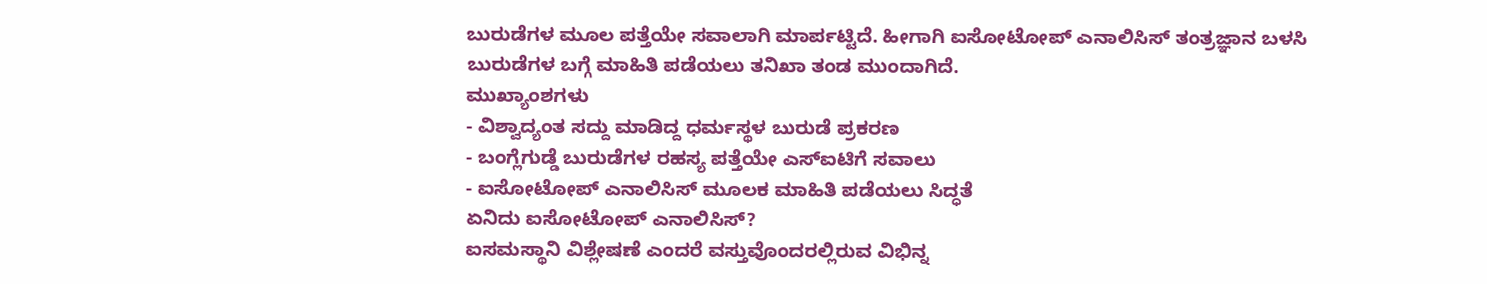ಬುರುಡೆಗಳ ಮೂಲ ಪತ್ತೆಯೇ ಸವಾಲಾಗಿ ಮಾರ್ಪಟ್ಟಿದೆ. ಹೀಗಾಗಿ ಐಸೋಟೋಪ್ ಎನಾಲಿಸಿಸ್ ತಂತ್ರಜ್ಞಾನ ಬಳಸಿ ಬುರುಡೆಗಳ ಬಗ್ಗೆ ಮಾಹಿತಿ ಪಡೆಯಲು ತನಿಖಾ ತಂಡ ಮುಂದಾಗಿದೆ.
ಮುಖ್ಯಾಂಶಗಳು
- ವಿಶ್ವಾದ್ಯಂತ ಸದ್ದು ಮಾಡಿದ್ದ ಧರ್ಮಸ್ಥಳ ಬುರುಡೆ ಪ್ರಕರಣ
- ಬಂಗ್ಲೆಗುಡ್ಡೆ ಬುರುಡೆಗಳ ರಹಸ್ಯ ಪತ್ತೆಯೇ ಎಸ್ಐಟಿಗೆ ಸವಾಲು
- ಐಸೋಟೋಪ್ ಎನಾಲಿಸಿಸ್ ಮೂಲಕ ಮಾಹಿತಿ ಪಡೆಯಲು ಸಿದ್ಧತೆ
ಏನಿದು ಐಸೋಟೋಪ್ ಎನಾಲಿಸಿಸ್?
ಐಸಮಸ್ಥಾನಿ ವಿಶ್ಲೇಷಣೆ ಎಂದರೆ ವಸ್ತುವೊಂದರಲ್ಲಿರುವ ವಿಭಿನ್ನ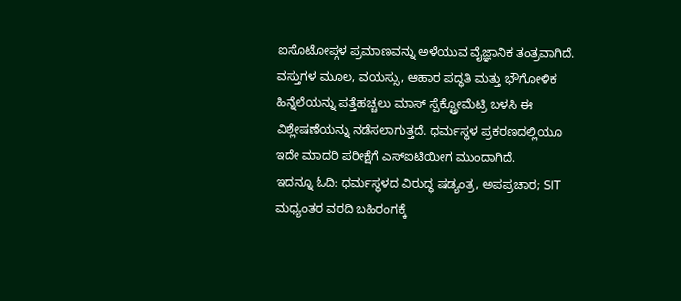ಐಸೊಟೋಪ್ಗಳ ಪ್ರಮಾಣವನ್ನು ಅಳೆಯುವ ವೈಜ್ಞಾನಿಕ ತಂತ್ರವಾಗಿದೆ. ವಸ್ತುಗಳ ಮೂಲ, ವಯಸ್ಸು, ಆಹಾರ ಪದ್ಧತಿ ಮತ್ತು ಭೌಗೋಳಿಕ ಹಿನ್ನೆಲೆಯನ್ನು ಪತ್ತೆಹಚ್ಚಲು ಮಾಸ್ ಸ್ಪೆಕ್ಟ್ರೋಮೆಟ್ರಿ ಬಳಸಿ ಈ ವಿಶ್ಲೇಷಣೆಯನ್ನು ನಡೆಸಲಾಗುತ್ತದೆ. ಧರ್ಮಸ್ಥಳ ಪ್ರಕರಣದಲ್ಲಿಯೂ ಇದೇ ಮಾದರಿ ಪರೀಕ್ಷೆಗೆ ಎಸ್ಐಟಿಯೀಗ ಮುಂದಾಗಿದೆ.
ಇದನ್ನೂ ಓದಿ: ಧರ್ಮಸ್ಥಳದ ವಿರುದ್ಧ ಷಡ್ಯಂತ್ರ, ಅಪಪ್ರಚಾರ; SIT ಮಧ್ಯಂತರ ವರದಿ ಬಹಿರಂಗಕ್ಕೆ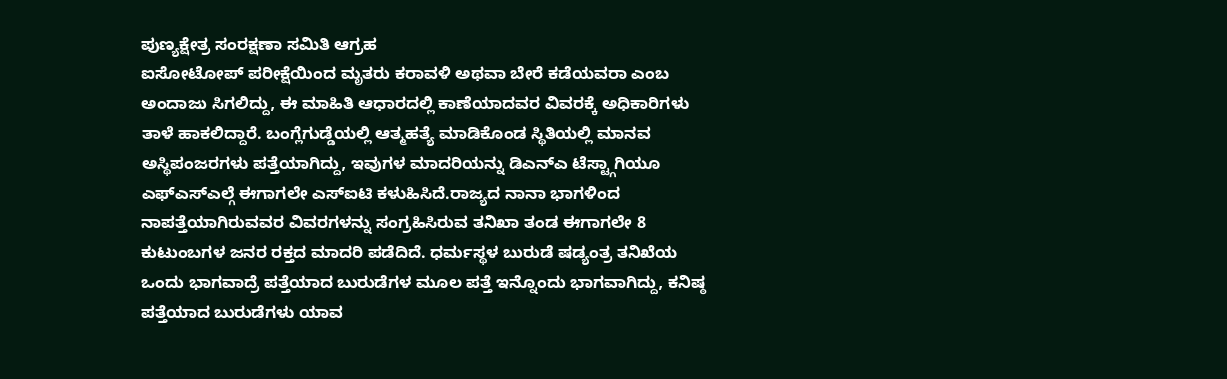ಪುಣ್ಯಕ್ಷೇತ್ರ ಸಂರಕ್ಷಣಾ ಸಮಿತಿ ಆಗ್ರಹ
ಐಸೋಟೋಪ್ ಪರೀಕ್ಷೆಯಿಂದ ಮೃತರು ಕರಾವಳಿ ಅಥವಾ ಬೇರೆ ಕಡೆಯವರಾ ಎಂಬ ಅಂದಾಜು ಸಿಗಲಿದ್ದು, ಈ ಮಾಹಿತಿ ಆಧಾರದಲ್ಲಿ ಕಾಣೆಯಾದವರ ವಿವರಕ್ಕೆ ಅಧಿಕಾರಿಗಳು ತಾಳೆ ಹಾಕಲಿದ್ದಾರೆ. ಬಂಗ್ಲೆಗುಡ್ಡೆಯಲ್ಲಿ ಆತ್ಮಹತ್ಯೆ ಮಾಡಿಕೊಂಡ ಸ್ಥಿತಿಯಲ್ಲಿ ಮಾನವ ಅಸ್ಥಿಪಂಜರಗಳು ಪತ್ತೆಯಾಗಿದ್ದು, ಇವುಗಳ ಮಾದರಿಯನ್ನು ಡಿಎನ್ಎ ಟೆಸ್ಟ್ಗಾಗಿಯೂ ಎಫ್ಎಸ್ಎಲ್ಗೆ ಈಗಾಗಲೇ ಎಸ್ಐಟಿ ಕಳುಹಿಸಿದೆ.ರಾಜ್ಯದ ನಾನಾ ಭಾಗಳಿಂದ ನಾಪತ್ತೆಯಾಗಿರುವವರ ವಿವರಗಳನ್ನು ಸಂಗ್ರಹಿಸಿರುವ ತನಿಖಾ ತಂಡ ಈಗಾಗಲೇ 8 ಕುಟುಂಬಗಳ ಜನರ ರಕ್ತದ ಮಾದರಿ ಪಡೆದಿದೆ. ಧರ್ಮಸ್ಥಳ ಬುರುಡೆ ಷಡ್ಯಂತ್ರ ತನಿಖೆಯ ಒಂದು ಭಾಗವಾದ್ರೆ ಪತ್ತೆಯಾದ ಬುರುಡೆಗಳ ಮೂಲ ಪತ್ತೆ ಇನ್ನೊಂದು ಭಾಗವಾಗಿದ್ದು, ಕನಿಷ್ಠ ಪತ್ತೆಯಾದ ಬುರುಡೆಗಳು ಯಾವ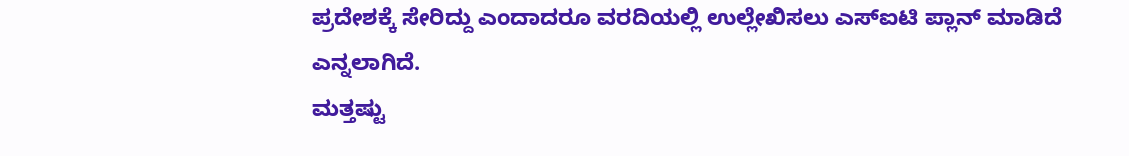ಪ್ರದೇಶಕ್ಕೆ ಸೇರಿದ್ದು ಎಂದಾದರೂ ವರದಿಯಲ್ಲಿ ಉಲ್ಲೇಖಿಸಲು ಎಸ್ಐಟಿ ಪ್ಲಾನ್ ಮಾಡಿದೆ ಎನ್ನಲಾಗಿದೆ.
ಮತ್ತಷ್ಟು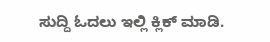ಸುದ್ದಿ ಓದಲು ಇಲ್ಲಿ ಕ್ಲಿಕ್ ಮಾಡಿ.